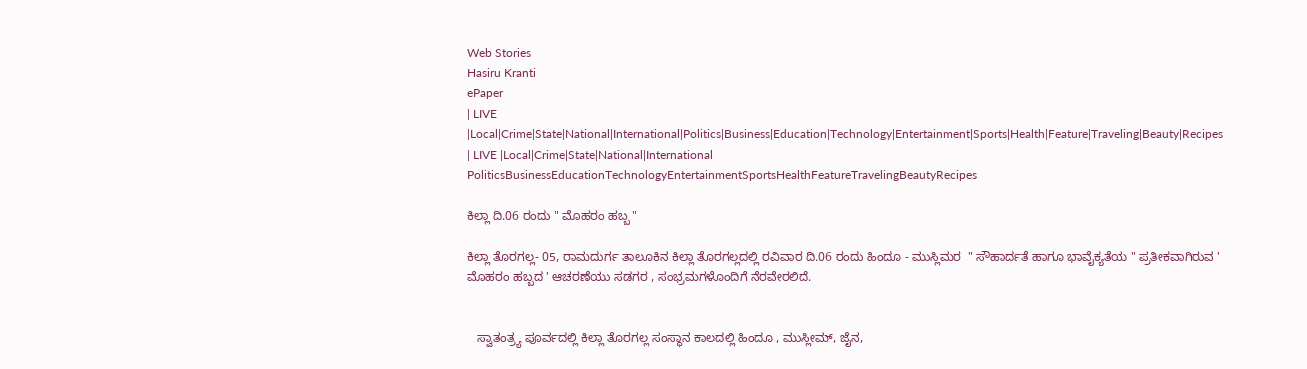Web Stories
Hasiru Kranti
ePaper
| LIVE |Local|Crime|State|National|International|Politics|Business|Education|Technology|Entertainment|Sports|Health|Feature|Traveling|Beauty|Recipes
| LIVE |Local|Crime|State|National|International
PoliticsBusinessEducationTechnologyEntertainmentSportsHealthFeatureTravelingBeautyRecipes

ಕಿಲ್ಲಾ ದಿ.06 ರಂದು " ಮೊಹರಂ ಹಬ್ಬ "

ಕಿಲ್ಲಾ ತೊರಗಲ್ಲ- 05, ರಾಮದುರ್ಗ ತಾಲೂಕಿನ ಕಿಲ್ಲಾ ತೊರಗಲ್ಲದಲ್ಲಿ ರವಿವಾರ ದಿ.06 ರಂದು ಹಿಂದೂ - ಮುಸ್ಲಿಮರ  " ಸೌಹಾರ್ದತೆ ಹಾಗೂ ಭಾವೈಕ್ಯತೆಯ " ಪ್ರತೀಕವಾಗಿರುವ ' ಮೊಹರಂ ಹಬ್ಬದ ' ಆಚರಣೆಯು ಸಡಗರ , ಸಂಭ್ರಮಗಳೊಂದಿಗೆ ನೆರವೇರಲಿದೆ.


   ಸ್ವಾತಂತ್ರ್ಯ ಪೂರ್ವದಲ್ಲಿ ಕಿಲ್ಲಾ ತೊರಗಲ್ಲ ಸಂಸ್ಥಾನ ಕಾಲದಲ್ಲಿ ಹಿಂದೂ , ಮುಸ್ಲೀಮ್, ಜೈನ,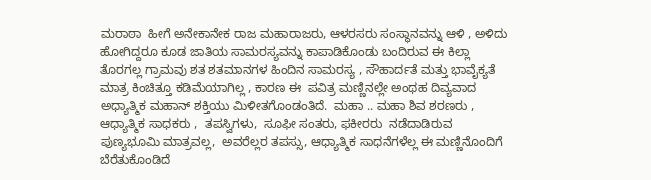ಮರಾಠಾ  ಹೀಗೆ ಅನೇಕಾನೇಕ ರಾಜ ಮಹಾರಾಜರು, ಆಳರಸರು ಸಂಸ್ಥಾನವನ್ನು ಆಳಿ , ಅಳಿದು ಹೋಗಿದ್ದರೂ ಕೂಡ ಜಾತಿಯ ಸಾಮರಸ್ಯವನ್ನು ಕಾಪಾಡಿಕೊಂಡು ಬಂದಿರುವ ಈ ಕಿಲ್ಲಾ ತೊರಗಲ್ಲ ಗ್ರಾಮವು ಶತ ಶತಮಾನಗಳ ಹಿಂದಿನ ಸಾಮರಸ್ಯ , ಸೌಹಾರ್ದತೆ ಮತ್ತು ಭಾವೈಕ್ಯತೆ ಮಾತ್ರ ಕಿಂಚಿತ್ತೂ ಕಡಿಮೆಯಾಗಿಲ್ಲ , ಕಾರಣ ಈ  ಪವಿತ್ರ ಮಣ್ಣಿನಲ್ಲೇ ಅಂಥಹ ದಿವ್ಯವಾದ ಅಧ್ಯಾತ್ಮಿಕ ಮಹಾನ್ ಶಕ್ತಿಯು ಮಿಳೀತಗೊಂಡಂತಿದೆ.  ಮಹಾ .. ಮಹಾ ಶಿವ ಶರಣರು , ಆಧ್ಯಾತ್ಮಿಕ ಸಾಧಕರು ,  ತಪಸ್ವಿಗಳು,  ಸೂಫೀ ಸಂತರು, ಫಕೀರರು  ನಡೆದಾಡಿರುವ ಪುಣ್ಯಭೂಮಿ ಮಾತ್ರವಲ್ಲ,  ಅವರೆಲ್ಲರ ತಪಸ್ಸು, ಆಧ್ಯಾತ್ಮಿಕ ಸಾಧನೆಗಳೆಲ್ಲ ಈ ಮಣ್ಣಿನೊಂದಿಗೆ ಬೆರೆತುಕೊಂಡಿದೆ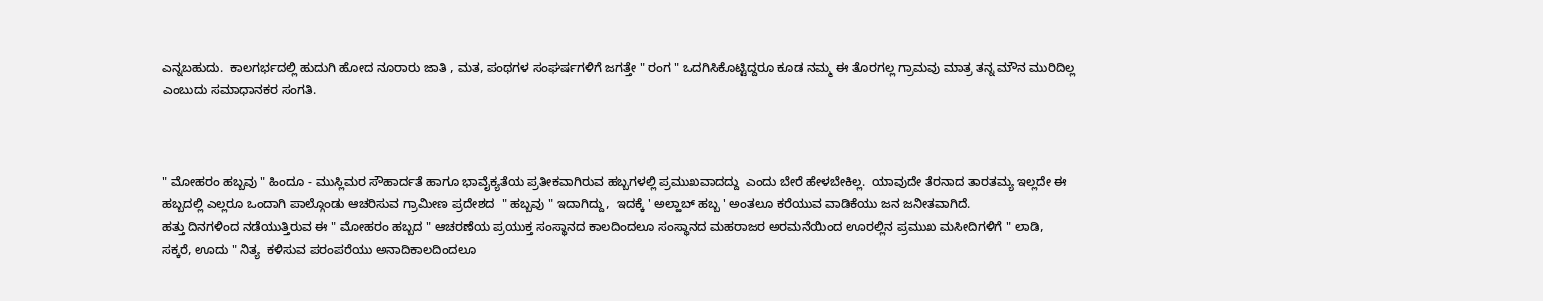ಎನ್ನಬಹುದು.  ಕಾಲಗರ್ಭದಲ್ಲಿ ಹುದುಗಿ ಹೋದ ನೂರಾರು ಜಾತಿ , ಮತ, ಪಂಥಗಳ ಸಂಘರ್ಷಗಳಿಗೆ ಜಗತ್ತೇ " ರಂಗ " ಒದಗಿಸಿಕೊಟ್ಟಿದ್ದರೂ ಕೂಡ ನಮ್ಮ ಈ ತೊರಗಲ್ಲ ಗ್ರಾಮವು ಮಾತ್ರ ತನ್ನ ಮೌನ ಮುರಿದಿಲ್ಲ ಎಂಬುದು ಸಮಾಧಾನಕರ ಸಂಗತಿ.



" ಮೋಹರಂ ಹಬ್ಬವು " ಹಿಂದೂ - ಮುಸ್ಲಿಮರ ಸೌಹಾರ್ದತೆ ಹಾಗೂ ಭಾವೈಕ್ಯತೆಯ ಪ್ರತೀಕವಾಗಿರುವ ಹಬ್ಬಗಳಲ್ಲಿ ಪ್ರಮುಖವಾದದ್ದು  ಎಂದು ಬೇರೆ ಹೇಳಬೇಕಿಲ್ಲ.  ಯಾವುದೇ ತೆರನಾದ ತಾರತಮ್ಯ ಇಲ್ಲದೇ ಈ ಹಬ್ಬದಲ್ಲಿ ಎಲ್ಲರೂ ಒಂದಾಗಿ ಪಾಲ್ಗೊಂಡು ಆಚರಿಸುವ ಗ್ರಾಮೀಣ ಪ್ರದೇಶದ  " ಹಬ್ಬವು " ಇದಾಗಿದ್ದು,  ಇದಕ್ಕೆ ' ಅಲ್ಹಾಬ್ ಹಬ್ಬ ' ಅಂತಲೂ ಕರೆಯುವ ವಾಡಿಕೆಯು ಜನ ಜನೀತವಾಗಿದೆ.
ಹತ್ತು ದಿನಗಳಿಂದ ನಡೆಯುತ್ತಿರುವ ಈ " ಮೋಹರಂ ಹಬ್ಬದ " ಆಚರಣೆಯ ಪ್ರಯುಕ್ತ ಸಂಸ್ಥಾನದ ಕಾಲದಿಂದಲೂ ಸಂಸ್ಥಾನದ ಮಹರಾಜರ ಅರಮನೆಯಿಂದ ಊರಲ್ಲಿನ ಪ್ರಮುಖ ಮಸೀದಿಗಳಿಗೆ " ಲಾಡಿ,  ಸಕ್ಕರೆ, ಊದು " ನಿತ್ಯ  ಕಳಿಸುವ ಪರಂಪರೆಯು ಅನಾದಿಕಾಲದಿಂದಲೂ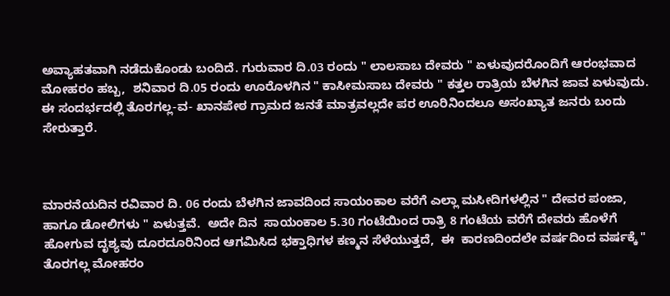ಅವ್ಯಾಹತವಾಗಿ ನಡೆದುಕೊಂಡು ಬಂದಿದೆ. ಗುರುವಾರ ದಿ.03 ರಂದು " ಲಾಲಸಾಬ ದೇವರು " ಏಳುವುದರೊಂದಿಗೆ ಆರಂಭವಾದ ಮೋಹರಂ ಹಬ್ಬ,  ಶನಿವಾರ ದಿ.05 ರಂದು ಊರೊಳಗಿನ " ಕಾಸೀಮಸಾಬ ದೇವರು " ಕತ್ತಲ ರಾತ್ರಿಯ ಬೆಳಗಿನ ಜಾವ ಏಳುವುದು. ಈ ಸಂದರ್ಭದಲ್ಲಿ ತೊರಗಲ್ಲ-ವ- ಖಾನಪೇಠ ಗ್ರಾಮದ ಜನತೆ ಮಾತ್ರವಲ್ಲದೇ ಪರ ಊರಿನಿಂದಲೂ ಅಸಂಖ್ಯಾತ ಜನರು ಬಂದು ಸೇರುತ್ತಾರೆ.



ಮಾರನೆಯದಿನ ರವಿವಾರ ದಿ. 06 ರಂದು ಬೆಳಗಿನ ಜಾವದಿಂದ ಸಾಯಂಕಾಲ ವರೆಗೆ ಎಲ್ಲಾ ಮಸೀದಿಗಳಲ್ಲಿನ " ದೇವರ ಪಂಜಾ,  ಹಾಗೂ ಡೋಲಿಗಳು " ಏಳುತ್ತವೆ.  ಅದೇ ದಿನ  ಸಾಯಂಕಾಲ 5.30 ಗಂಟೆಯಿಂದ ರಾತ್ರಿ 8 ಗಂಟೆಯ ವರೆಗೆ ದೇವರು ಹೊಳೆಗೆ ಹೋಗುವ ದೃಶ್ಯವು ದೂರದೂರಿನಿಂದ ಆಗಮಿಸಿದ ಭಕ್ತಾಧಿಗಳ ಕಣ್ಮನ ಸೆಳೆಯುತ್ತದೆ,  ಈ  ಕಾರಣದಿಂದಲೇ ವರ್ಷದಿಂದ ವರ್ಷಕ್ಕೆ " ತೊರಗಲ್ಲ ಮೋಹರಂ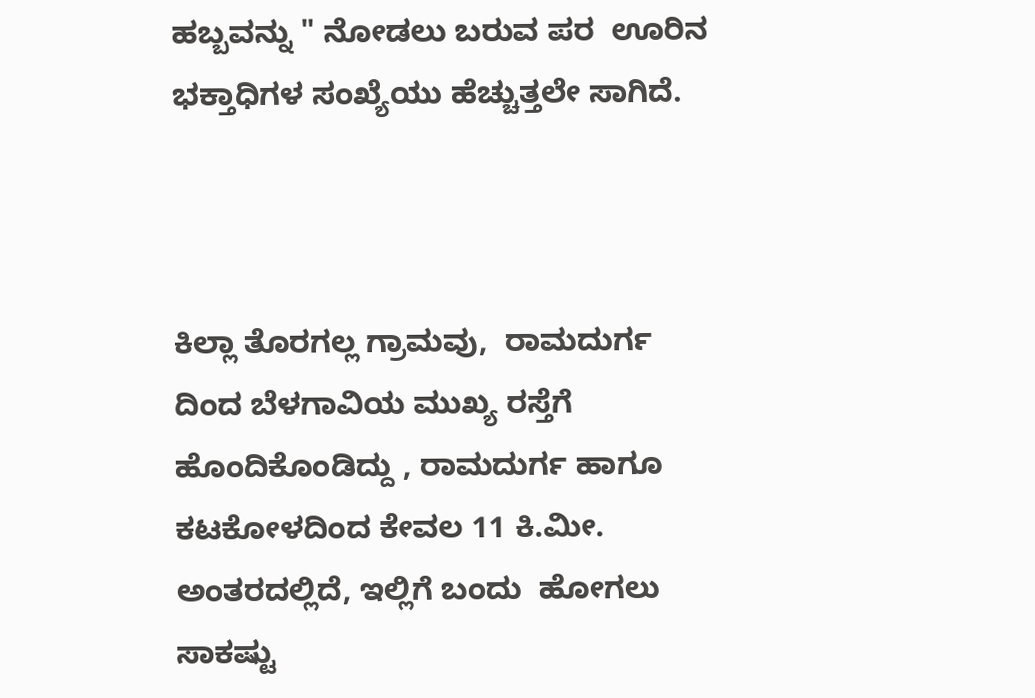ಹಬ್ಬವನ್ನು " ನೋಡಲು ಬರುವ ಪರ  ಊರಿನ ಭಕ್ತಾಧಿಗಳ ಸಂಖ್ಯೆಯು ಹೆಚ್ಚುತ್ತಲೇ ಸಾಗಿದೆ.



ಕಿಲ್ಲಾ ತೊರಗಲ್ಲ ಗ್ರಾಮವು,  ರಾಮದುರ್ಗ ದಿಂದ ಬೆಳಗಾವಿಯ ಮುಖ್ಯ ರಸ್ತೆಗೆ ಹೊಂದಿಕೊಂಡಿದ್ದು , ರಾಮದುರ್ಗ ಹಾಗೂ ಕಟಕೋಳದಿಂದ ಕೇವಲ 11 ಕಿ.ಮೀ.  ಅಂತರದಲ್ಲಿದೆ, ಇಲ್ಲಿಗೆ ಬಂದು  ಹೋಗಲು ಸಾಕಷ್ಟು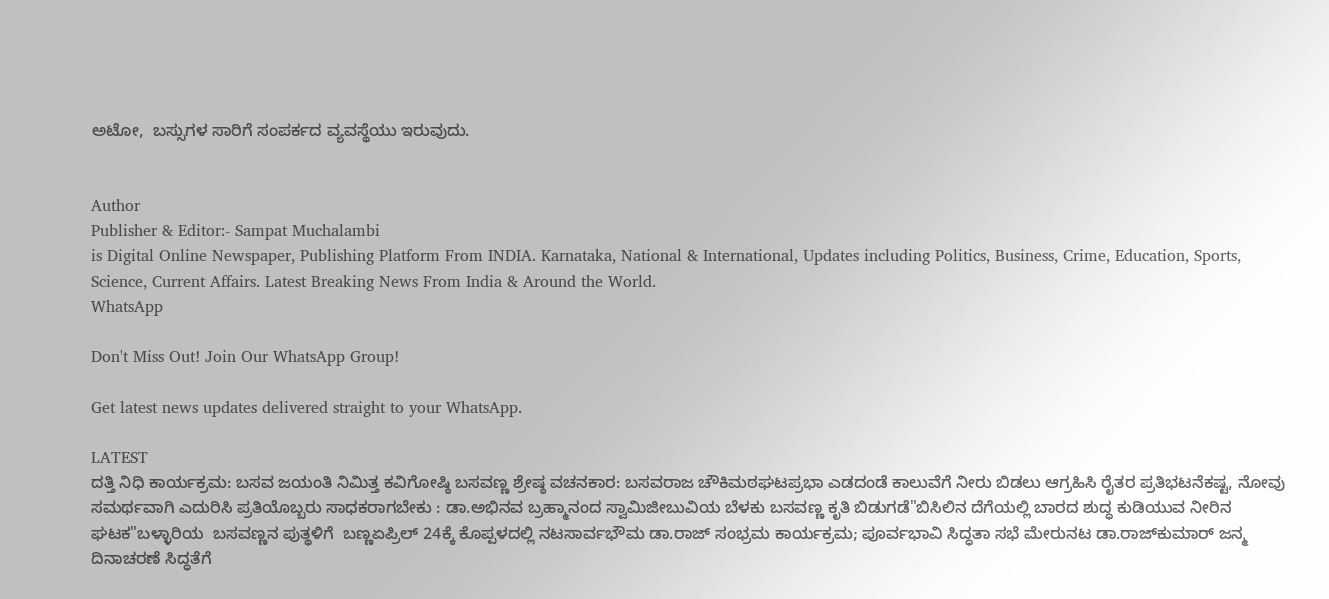ಅಟೋ,  ಬಸ್ಸುಗಳ ಸಾರಿಗೆ ಸಂಪರ್ಕದ ವ್ಯವಸ್ಥೆಯು ಇರುವುದು.


Author
Publisher & Editor:- Sampat Muchalambi
is Digital Online Newspaper, Publishing Platform From INDIA. Karnataka, National & International, Updates including Politics, Business, Crime, Education, Sports, Science, Current Affairs. Latest Breaking News From India & Around the World.
WhatsApp

Don't Miss Out! Join Our WhatsApp Group!

Get latest news updates delivered straight to your WhatsApp.

LATEST
ದತ್ತಿ ನಿಧಿ ಕಾರ್ಯಕ್ರಮ: ಬಸವ ಜಯಂತಿ ನಿಮಿತ್ತ ಕವಿಗೋಷ್ಠಿ ಬಸವಣ್ಣ ಶ್ರೇಷ್ಠ ವಚನಕಾರ: ಬಸವರಾಜ ಚೌಕಿಮಠಘಟಪ್ರಭಾ ಎಡದಂಡೆ ಕಾಲುವೆಗೆ ನೀರು ಬಿಡಲು ಆಗ್ರಹಿಸಿ ರೈತರ ಪ್ರತಿಭಟನೆಕಷ್ಟ, ನೋವು ಸಮರ್ಥವಾಗಿ ಎದುರಿಸಿ ಪ್ರತಿಯೊಬ್ಬರು ಸಾಧಕರಾಗಬೇಕು : ಡಾ.ಅಭಿನವ ಬ್ರಹ್ಮಾನಂದ ಸ್ವಾಮಿಜೀಬುವಿಯ ಬೆಳಕು ಬಸವಣ್ಣ ಕೃತಿ ಬಿಡುಗಡೆ"ಬಿಸಿಲಿನ ದೆಗೆಯಲ್ಲಿ ಬಾರದ ಶುದ್ಧ ಕುಡಿಯುವ ನೀರಿನ ಘಟಕ"ಬಳ್ಳಾರಿಯ  ಬಸವಣ್ಣನ ಪುತ್ಥಳಿಗೆ  ಬಣ್ಣಏಪ್ರಿಲ್ 24ಕ್ಕೆ ಕೊಪ್ಪಳದಲ್ಲಿ ನಟಸಾರ್ವಭೌಮ ಡಾ.ರಾಜ್ ಸಂಭ್ರಮ ಕಾರ್ಯಕ್ರಮ; ಪೂರ್ವಭಾವಿ ಸಿದ್ಧತಾ ಸಭೆ ಮೇರುನಟ ಡಾ.ರಾಜ್‌ಕುಮಾರ್ ಜನ್ಮ ದಿನಾಚರಣೆ ಸಿದ್ಧತೆಗೆ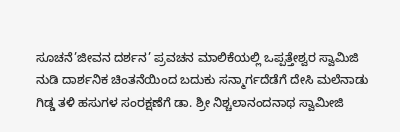ಸೂಚನೆ’ಜೀವನ ದರ್ಶನ’ ಪ್ರವಚನ ಮಾಲಿಕೆಯಲ್ಲಿ ಒಪ್ಪತ್ತೇಶ್ವರ ಸ್ವಾಮಿಜಿ ನುಡಿ ದಾರ್ಶನಿಕ ಚಿಂತನೆಯಿಂದ ಬದುಕು ಸನ್ಮಾರ್ಗದೆಡೆಗೆ ದೇಸಿ ಮಲೆನಾಡು ಗಿಡ್ಡ ತಳಿ ಹಸುಗಳ ಸಂರಕ್ಷಣೆಗೆ ಡಾ. ಶ್ರೀ ನಿಶ್ಚಲಾನಂದನಾಥ ಸ್ವಾಮೀಜಿ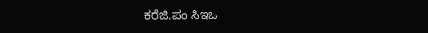ಕರೆಜಿ.ಪಂ ಸಿಇಒ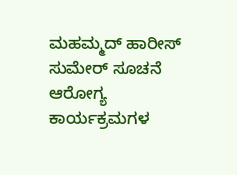ಮಹಮ್ಮದ್ ಹಾರೀಸ್ ಸುಮೇರ್ ಸೂಚನೆ ಆರೋಗ್ಯ ಕಾರ್ಯಕ್ರಮಗಳ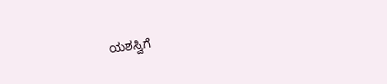ಯಶಸ್ವಿಗೆ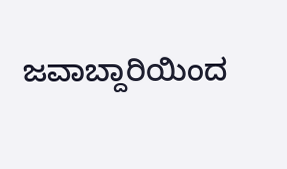ಜವಾಬ್ದಾರಿಯಿಂದ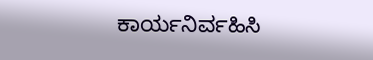ಕಾರ್ಯನಿರ್ವಹಿಸಿ